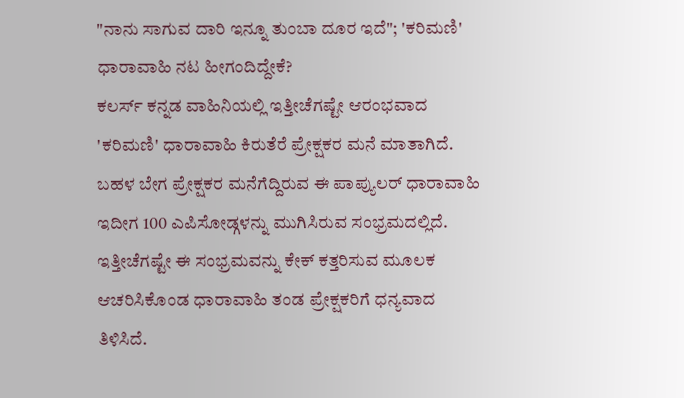"ನಾನು ಸಾಗುವ ದಾರಿ ಇನ್ನೂ ತುಂಬಾ ದೂರ ಇದೆ"; 'ಕರಿಮಣಿ' ಧಾರಾವಾಹಿ ನಟ ಹೀಗಂದಿದ್ದೇಕೆ?
ಕಲರ್ಸ್ ಕನ್ನಡ ವಾಹಿನಿಯಲ್ಲಿ ಇತ್ತೀಚೆಗಷ್ಟೇ ಆರಂಭವಾದ 'ಕರಿಮಣಿ' ಧಾರಾವಾಹಿ ಕಿರುತೆರೆ ಪ್ರೇಕ್ಷಕರ ಮನೆ ಮಾತಾಗಿದೆ. ಬಹಳ ಬೇಗ ಪ್ರೇಕ್ಷಕರ ಮನೆಗೆದ್ದಿರುವ ಈ ಪಾಪ್ಯುಲರ್ ಧಾರಾವಾಹಿ ಇದೀಗ 100 ಎಪಿಸೋಡ್ಗಳನ್ನು ಮುಗಿಸಿರುವ ಸಂಭ್ರಮದಲ್ಲಿದೆ. ಇತ್ತೀಚೆಗಷ್ಟೇ ಈ ಸಂಭ್ರಮವನ್ನು ಕೇಕ್ ಕತ್ತರಿಸುವ ಮೂಲಕ ಆಚರಿಸಿಕೊಂಡ ಧಾರಾವಾಹಿ ತಂಡ ಪ್ರೇಕ್ಷಕರಿಗೆ ಧನ್ಯವಾದ ತಿಳಿಸಿದೆ.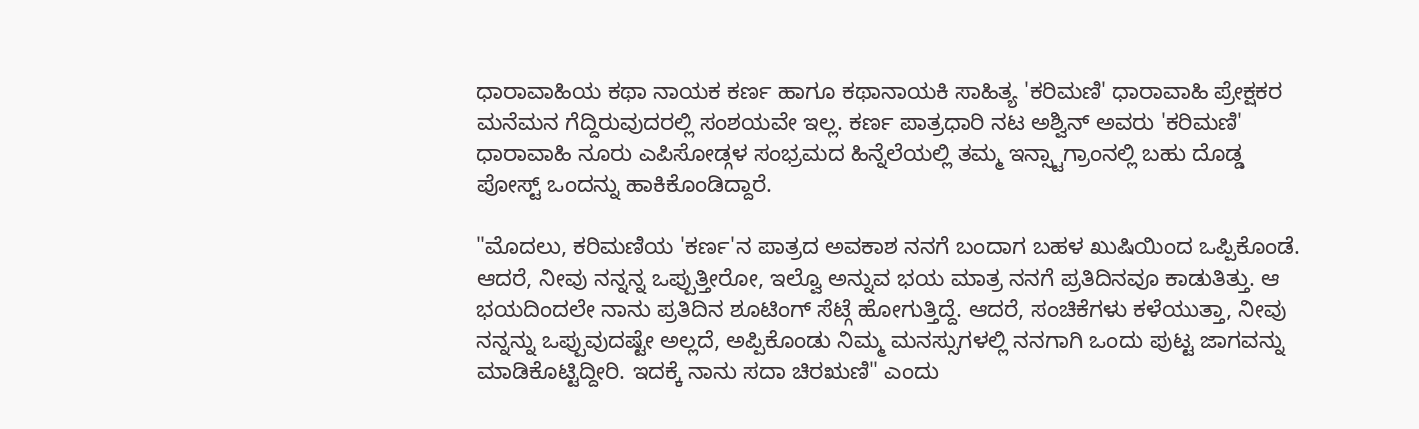ಧಾರಾವಾಹಿಯ ಕಥಾ ನಾಯಕ ಕರ್ಣ ಹಾಗೂ ಕಥಾನಾಯಕಿ ಸಾಹಿತ್ಯ 'ಕರಿಮಣಿ' ಧಾರಾವಾಹಿ ಪ್ರೇಕ್ಷಕರ ಮನೆಮನ ಗೆದ್ದಿರುವುದರಲ್ಲಿ ಸಂಶಯವೇ ಇಲ್ಲ. ಕರ್ಣ ಪಾತ್ರಧಾರಿ ನಟ ಅಶ್ವಿನ್ ಅವರು 'ಕರಿಮಣಿ' ಧಾರಾವಾಹಿ ನೂರು ಎಪಿಸೋಡ್ಗಳ ಸಂಭ್ರಮದ ಹಿನ್ನೆಲೆಯಲ್ಲಿ ತಮ್ಮ ಇನ್ಸ್ಟಾಗ್ರಾಂನಲ್ಲಿ ಬಹು ದೊಡ್ಡ ಪೋಸ್ಟ್ ಒಂದನ್ನು ಹಾಕಿಕೊಂಡಿದ್ದಾರೆ.

"ಮೊದಲು, ಕರಿಮಣಿಯ 'ಕರ್ಣ'ನ ಪಾತ್ರದ ಅವಕಾಶ ನನಗೆ ಬಂದಾಗ ಬಹಳ ಖುಷಿಯಿಂದ ಒಪ್ಪಿಕೊಂಡೆ. ಆದರೆ, ನೀವು ನನ್ನನ್ನ ಒಪ್ಪುತ್ತೀರೋ, ಇಲ್ವೊ ಅನ್ನುವ ಭಯ ಮಾತ್ರ ನನಗೆ ಪ್ರತಿದಿನವೂ ಕಾಡುತಿತ್ತು. ಆ ಭಯದಿಂದಲೇ ನಾನು ಪ್ರತಿದಿನ ಶೂಟಿಂಗ್ ಸೆಟ್ಗೆ ಹೋಗುತ್ತಿದ್ದೆ. ಆದರೆ, ಸಂಚಿಕೆಗಳು ಕಳೆಯುತ್ತಾ, ನೀವು ನನ್ನನ್ನು ಒಪ್ಪುವುದಷ್ಟೇ ಅಲ್ಲದೆ, ಅಪ್ಪಿಕೊಂಡು ನಿಮ್ಮ ಮನಸ್ಸುಗಳಲ್ಲಿ ನನಗಾಗಿ ಒಂದು ಪುಟ್ಟ ಜಾಗವನ್ನು ಮಾಡಿಕೊಟ್ಟಿದ್ದೀರಿ. ಇದಕ್ಕೆ ನಾನು ಸದಾ ಚಿರಋಣಿ" ಎಂದು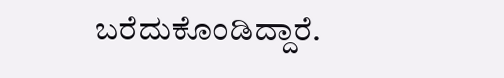ಬರೆದುಕೊಂಡಿದ್ದಾರೆ.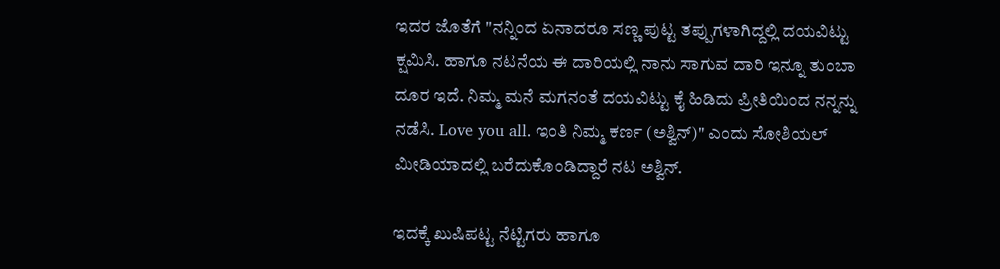ಇದರ ಜೊತೆಗೆ "ನನ್ನಿಂದ ಏನಾದರೂ ಸಣ್ಣ ಪುಟ್ಟ ತಪ್ಪುಗಳಾಗಿದ್ದಲ್ಲಿ ದಯವಿಟ್ಟು ಕ್ಷಮಿಸಿ. ಹಾಗೂ ನಟನೆಯ ಈ ದಾರಿಯಲ್ಲಿ ನಾನು ಸಾಗುವ ದಾರಿ ಇನ್ನೂ ತುಂಬಾ ದೂರ ಇದೆ. ನಿಮ್ಮ ಮನೆ ಮಗನಂತೆ ದಯವಿಟ್ಟು ಕೈ ಹಿಡಿದು ಪ್ರೀತಿಯಿಂದ ನನ್ನನ್ನು ನಡೆಸಿ. Love you all. ಇಂತಿ ನಿಮ್ಮ ಕರ್ಣ (ಅಶ್ವಿನ್)" ಎಂದು ಸೋಶಿಯಲ್ ಮೀಡಿಯಾದಲ್ಲಿ ಬರೆದುಕೊಂಡಿದ್ದಾರೆ ನಟ ಅಶ್ವಿನ್.

ಇದಕ್ಕೆ ಖುಷಿಪಟ್ಟ ನೆಟ್ಟಿಗರು ಹಾಗೂ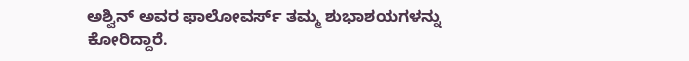ಅಶ್ವಿನ್ ಅವರ ಫಾಲೋವರ್ಸ್ ತಮ್ಮ ಶುಭಾಶಯಗಳನ್ನು ಕೋರಿದ್ದಾರೆ.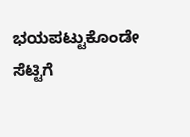ಭಯಪಟ್ಟುಕೊಂಡೇ ಸೆಟ್ಟಿಗೆ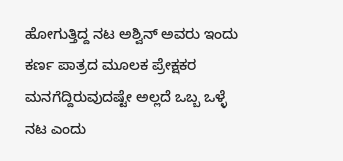ಹೋಗುತ್ತಿದ್ದ ನಟ ಅಶ್ವಿನ್ ಅವರು ಇಂದು ಕರ್ಣ ಪಾತ್ರದ ಮೂಲಕ ಪ್ರೇಕ್ಷಕರ ಮನಗೆದ್ದಿರುವುದಷ್ಟೇ ಅಲ್ಲದೆ ಒಬ್ಬ ಒಳ್ಳೆ ನಟ ಎಂದು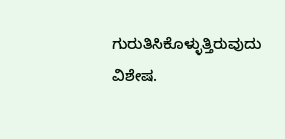ಗುರುತಿಸಿಕೊಳ್ಳುತ್ತಿರುವುದು ವಿಶೇಷ.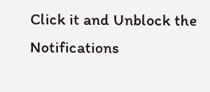Click it and Unblock the Notifications